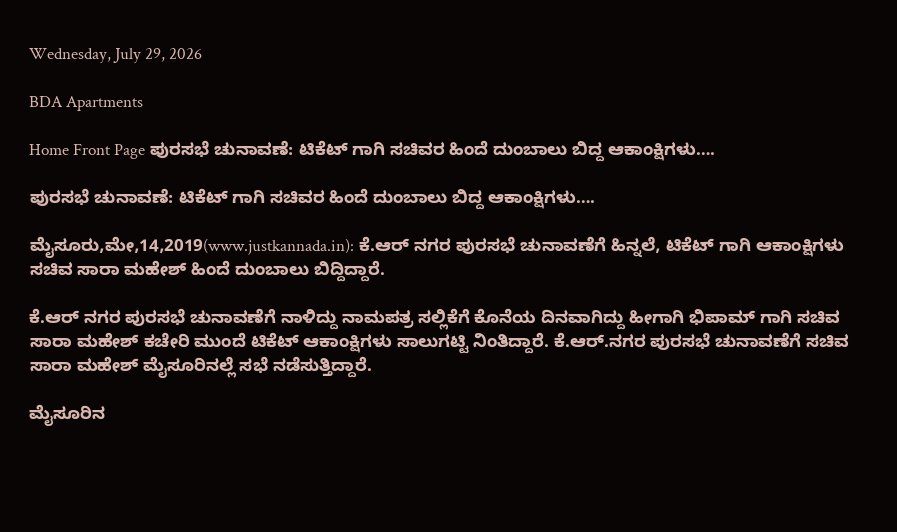Wednesday, July 29, 2026

BDA Apartments

Home Front Page ಪುರಸಭೆ ಚುನಾವಣೆ: ಟಿಕೆಟ್ ಗಾಗಿ ಸಚಿವರ ಹಿಂದೆ ದುಂಬಾಲು ಬಿದ್ದ ಆಕಾಂಕ್ಷಿಗಳು….

ಪುರಸಭೆ ಚುನಾವಣೆ: ಟಿಕೆಟ್ ಗಾಗಿ ಸಚಿವರ ಹಿಂದೆ ದುಂಬಾಲು ಬಿದ್ದ ಆಕಾಂಕ್ಷಿಗಳು….

ಮೈಸೂರು,ಮೇ,14,2019(www.justkannada.in): ಕೆ.ಆರ್ ನಗರ ಪುರಸಭೆ ಚುನಾವಣೆಗೆ ‌ಹಿನ್ನಲೆ, ಟಿಕೆಟ್ ಗಾಗಿ ಆಕಾಂಕ್ಷಿಗಳು ಸಚಿವ ಸಾರಾ ಮಹೇಶ್ ಹಿಂದೆ ದುಂಬಾಲು ಬಿದ್ದಿದ್ದಾರೆ.

ಕೆ.ಆರ್ ನಗರ ಪುರಸಭೆ ಚುನಾವಣೆಗೆ ನಾಳಿದ್ದು ನಾಮಪತ್ರ ಸಲ್ಲಿಕೆಗೆ ಕೊನೆಯ ದಿನವಾಗಿದ್ದು ಹೀಗಾಗಿ ಭಿಪಾಮ್ ಗಾಗಿ ಸಚಿವ ಸಾರಾ ಮಹೇಶ್ ಕಚೇರಿ ಮುಂದೆ ಟಿಕೆಟ್ ಆಕಾಂಕ್ಷಿಗಳು ಸಾಲುಗಟ್ಟಿ ನಿಂತಿದ್ದಾರೆ. ಕೆ.ಆರ್.ನಗರ ಪುರಸಭೆ ಚುನಾವಣೆಗೆ ಸಚಿವ ಸಾರಾ ಮಹೇಶ್ ಮೈಸೂರಿನಲ್ಲೆ ಸಭೆ ನಡೆಸುತ್ತಿದ್ದಾರೆ.

ಮೈಸೂರಿನ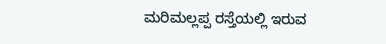ಮರಿಮಲ್ಲಪ್ಪ ರಸ್ತೆಯಲ್ಲಿ ಇರುವ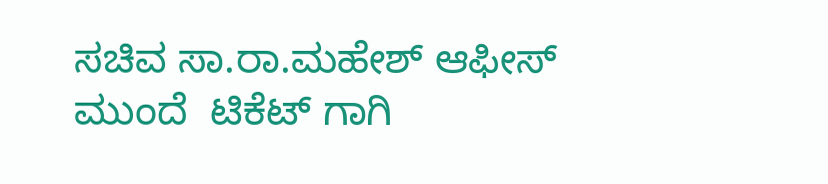ಸಚಿವ ಸಾ.ರಾ.ಮಹೇಶ್ ಆಫೀಸ್ ಮುಂದೆ  ಟಿಕೆಟ್ ಗಾಗಿ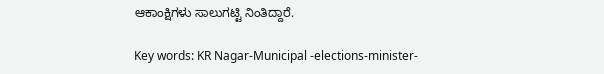ಆಕಾಂಕ್ಷಿಗಳು ಸಾಲುಗಟ್ಟಿ ನಿಂತಿದ್ದಾರೆ.

Key words: KR Nagar-Municipal -elections-minister-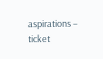aspirations – ticket